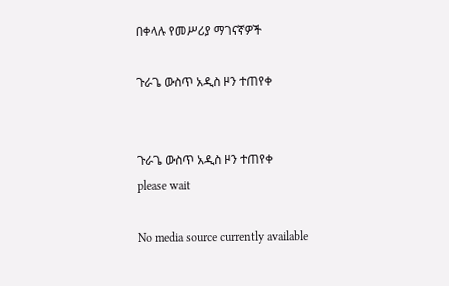በቀላሉ የመሥሪያ ማገናኛዎች

ጉራጌ ውስጥ አዲስ ዞን ተጠየቀ


ጉራጌ ውስጥ አዲስ ዞን ተጠየቀ
please wait

No media source currently available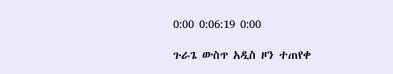0:00 0:06:19 0:00

ጉራጌ ውስጥ አዲስ ዞን ተጠየቀ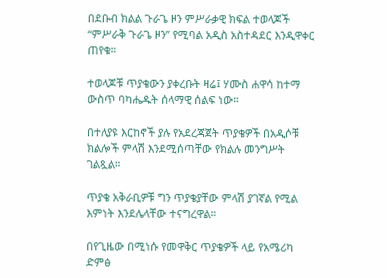በደቡብ ክልል ጉራጌ ዞን ምሥራቃዊ ክፍል ተወላጆች “ምሥራቅ ጉራጌ ዞን” የሚባል አዲስ አስተዳደር እንዲዋቀር ጠየቁ።

ተወላጆቹ ጥያቄውን ያቀረቡት ዛሬ፤ ሃሙስ ሐዋሳ ከተማ ውስጥ ባካሔዱት ሰላማዊ ሰልፍ ነው።

በተለያዩ እርከኖች ያሉ የአደረጃጀት ጥያቄዎች በአዲሶቹ ክልሎች ምላሽ እንደሚሰጣቸው የክልሉ መንግሥት ገልጿል።

ጥያቄ አቅራቢዎቹ ግን ጥያቄያቸው ምላሽ ያገኛል የሚል እምነት እንደሌላቸው ተናግረዋል።

በየጊዜው በሚነሱ የመዋቅር ጥያቄዎች ላይ የአሜሪካ ድምፅ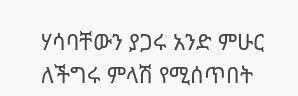ሃሳባቸውን ያጋሩ አንድ ምሁር ለችግሩ ምላሽ የሚሰጥበት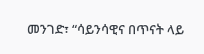መንገድ፣ “ሳይንሳዊና በጥናት ላይ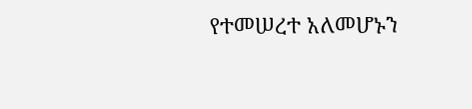የተመሠረተ አለመሆኑን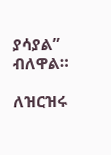ያሳያል” ብለዋል።

ለዝርዝሩ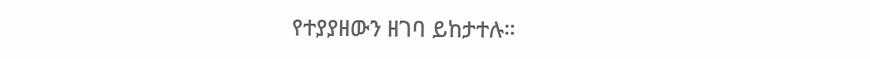የተያያዘውን ዘገባ ይከታተሉ።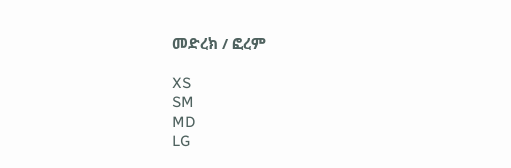መድረክ / ፎረም

XS
SM
MD
LG